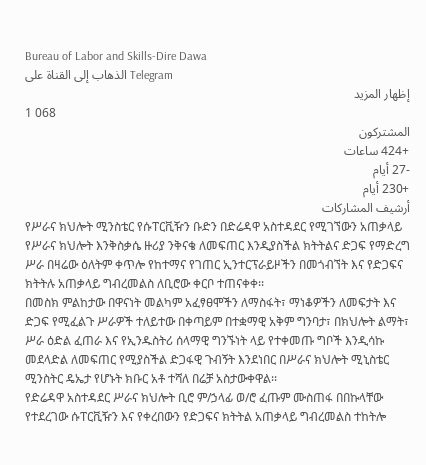Bureau of Labor and Skills-Dire Dawa
الذهاب إلى القناة على Telegram
إظهار المزيد
1 068
المشتركون
+424 ساعات
-27 أيام
+230 أيام
أرشيف المشاركات
የሥራና ክህሎት ሚንስቴር የሱፐርቪዥን ቡድን በድሬዳዋ አስተዳደር የሚገኘውን አጠቃላይ የሥራና ክህሎት እንቅስቃሴ ዙሪያ ንቅናቄ ለመፍጠር እንዲያስችል ክትትልና ድጋፍ የማድረግ ሥራ በዛሬው ዕለትም ቀጥሎ የከተማና የገጠር ኢንተርፕራይዞችን በመጎብኘት እና የድጋፍና ክትትሉ አጠቃላይ ግብረመልስ ለቢሮው ቀርቦ ተጠናቀቀ፡፡
በመስክ ምልከታው በዋናነት መልካም አፈፃፀሞችን ለማስፋት፣ ማነቆዎችን ለመፍታት እና ድጋፍ የሚፈልጉ ሥራዎች ተለይተው በቀጣይም በተቋማዊ አቅም ግንባታ፣ በክህሎት ልማት፣ ሥራ ዕድል ፈጠራ እና የኢንዱስትሪ ሰላማዊ ግንኙነት ላይ የተቀመጡ ግቦች እንዲሳኩ መደላድል ለመፍጠር የሚያስችል ድጋፋዊ ጉብኝት እንደነበር በሥራና ክህሎት ሚኒስቴር ሚንስትር ዴኤታ የሆኑት ክቡር አቶ ተሻለ በሬቻ አስታውቀዋል፡፡
የድሬዳዋ አስተዳደር ሥራና ክህሎት ቢሮ ም/ኃላፊ ወ/ሮ ፈጡም ሙስጠፋ በበኩላቸው የተደረገው ሱፐርቪዥን እና የቀረበውን የድጋፍና ክትትል አጠቃላይ ግብረመልስ ተከትሎ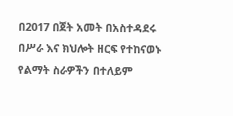በ2017 በጀት አመት በአስተዳደሩ በሥራ እና ክህሎት ዘርፍ የተከናወኑ የልማት ስራዎችን በተለይም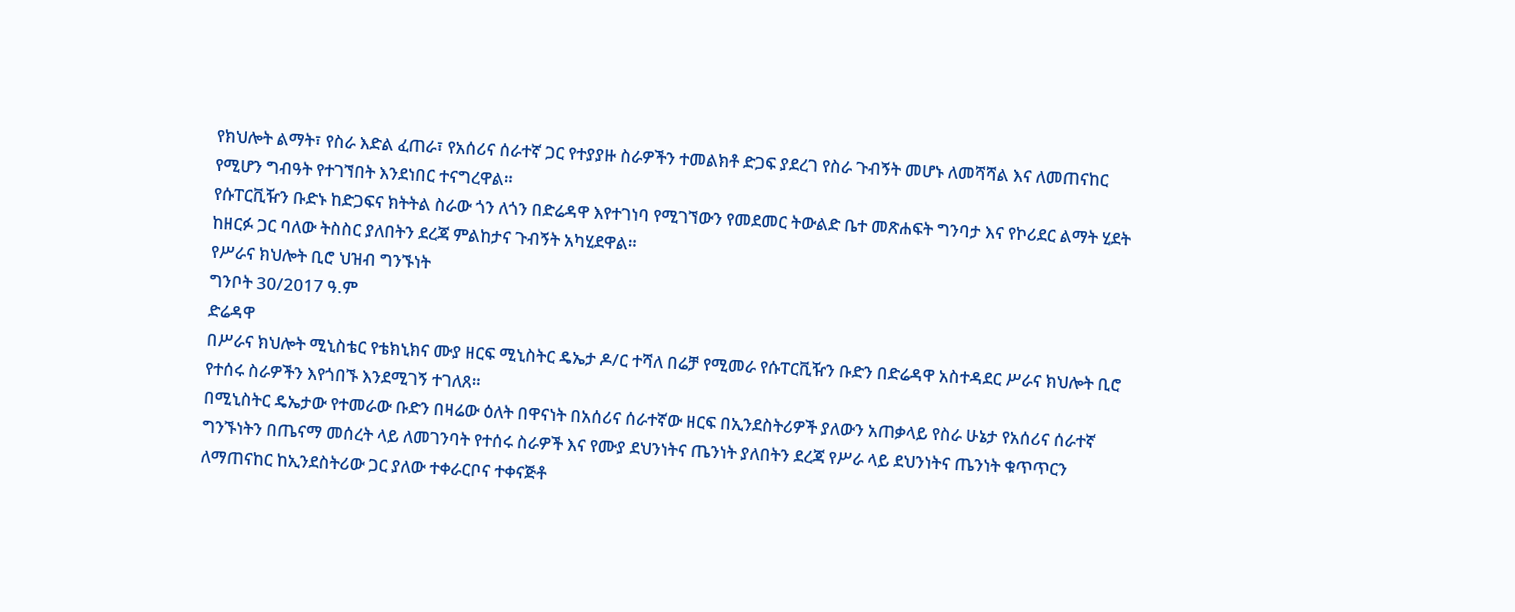የክህሎት ልማት፣ የስራ እድል ፈጠራ፣ የአሰሪና ሰራተኛ ጋር የተያያዙ ስራዎችን ተመልክቶ ድጋፍ ያደረገ የስራ ጉብኝት መሆኑ ለመሻሻል እና ለመጠናከር የሚሆን ግብዓት የተገኘበት እንደነበር ተናግረዋል።
የሱፐርቪዥን ቡድኑ ከድጋፍና ክትትል ስራው ጎን ለጎን በድሬዳዋ እየተገነባ የሚገኘውን የመደመር ትውልድ ቤተ መጽሐፍት ግንባታ እና የኮሪደር ልማት ሂደት ከዘርፉ ጋር ባለው ትስስር ያለበትን ደረጃ ምልከታና ጉብኝት አካሂደዋል።
የሥራና ክህሎት ቢሮ ህዝብ ግንኙነት
ግንቦት 30/2017 ዓ.ም
ድሬዳዋ
በሥራና ክህሎት ሚኒስቴር የቴክኒክና ሙያ ዘርፍ ሚኒስትር ዴኤታ ዶ/ር ተሻለ በሬቻ የሚመራ የሱፐርቪዥን ቡድን በድሬዳዋ አስተዳደር ሥራና ክህሎት ቢሮ የተሰሩ ስራዎችን እየጎበኙ እንደሚገኝ ተገለጸ።
በሚኒስትር ዴኤታው የተመራው ቡድን በዛሬው ዕለት በዋናነት በአሰሪና ሰራተኛው ዘርፍ በኢንደስትሪዎች ያለውን አጠቃላይ የስራ ሁኔታ የአሰሪና ሰራተኛ ግንኙነትን በጤናማ መሰረት ላይ ለመገንባት የተሰሩ ስራዎች እና የሙያ ደህንነትና ጤንነት ያለበትን ደረጃ የሥራ ላይ ደህንነትና ጤንነት ቁጥጥርን ለማጠናከር ከኢንደስትሪው ጋር ያለው ተቀራርቦና ተቀናጅቶ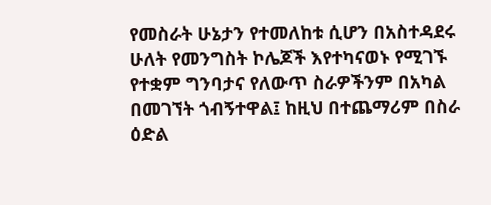የመስራት ሁኔታን የተመለከቱ ሲሆን በአስተዳደሩ ሁለት የመንግስት ኮሌጆች እየተካናወኑ የሚገኙ የተቋም ግንባታና የለውጥ ስራዎችንም በአካል በመገኘት ጎብኝተዋል፤ ከዚህ በተጨማሪም በስራ ዕድል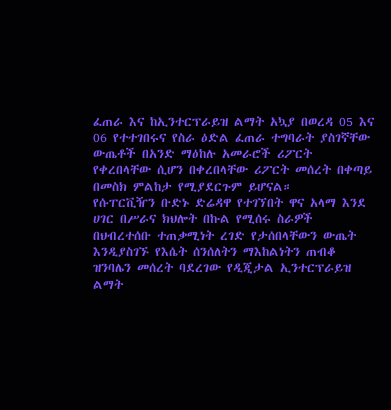ፈጠራ እና ከኢንተርፕራይዝ ልማት አኳያ በወረዳ 05 እና 06 የተተገበሩና የስራ ዕድል ፈጠራ ተግባራት ያስገኛቸው ውጤቶች በአንድ ማዕከሉ አመራሮች ሪፖርት የቀረበላቸው ሲሆን በቀረበላቸው ሪፖርት መሰረት በቀጣይ በመስክ ምልከታ የሚያደርጉም ይሆናል።
የሱፐርቪዥን ቡድኑ ድሬዳዋ የተገኘበት ዋና አላማ እንደ ሀገር በሥራና ክህሎት በኩል የሚሰሩ ስራዎች በህብረተሰቡ ተጠቃሚነት ረገድ የታሰበላቸውን ውጤት እንዲያስገኙ የእሴት ሰንሰለትን ማእከልነትን ጠብቆ ዝንባሌን መሰረት ባደረገው የዲጂታል ኢንተርፕራይዝ ልማት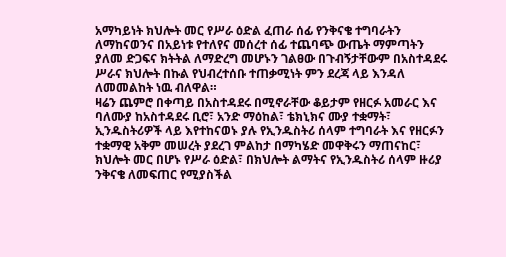አማካይነት ክህሎት መር የሥራ ዕድል ፈጠራ ሰፊ የንቅናቄ ተግባራትን ለማከናወንና በአይነቱ የተለየና መሰረተ ሰፊ ተጨባጭ ውጤት ማምጣትን ያለመ ድጋፍና ክትትል ለማድረግ መሆኑን ገልፀው በጉብኝታቸውም በአስተዳደሩ ሥራና ክህሎት በኩል የህብረተሰቡ ተጠቃሚነት ምን ደረጃ ላይ እንዳለ ለመመልከት ነዉ ብለዋል።
ዛሬን ጨምሮ በቀጣይ በአስተዳደሩ በሚኖራቸው ቆይታም የዘርፉ አመራር እና ባለሙያ ከአስተዳደሩ ቢሮ፣ አንድ ማዕከል፣ ቴክኒክና ሙያ ተቋማት፣ ኢንዱስትሪዎች ላይ እየተከናወኑ ያሉ የኢንዱስትሪ ሰላም ተግባራት እና የዘርፉን ተቋማዊ አቅም መሠረት ያደረገ ምልከታ በማካሄድ መዋቅሩን ማጠናከር፣ ክህሎት መር በሆኑ የሥራ ዕድል፣ በክህሎት ልማትና የኢንዱስትሪ ሰላም ዙሪያ ንቅናቄ ለመፍጠር የሚያስችል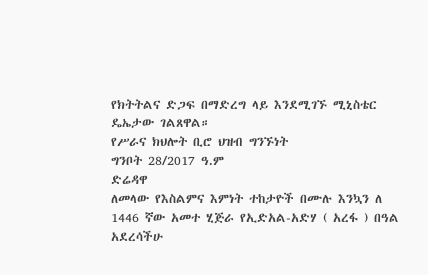የክትትልና ድጋፍ በማድረግ ላይ እንደሚገኙ ሚኒስቴር ዴኤታው ገልጸዋል።
የሥራና ክህሎት ቢሮ ህዝብ ግንኙነት
ግንቦት 28/2017 ዓ.ም
ድሬዳዋ
ለመላው የእስልምና እምነት ተከታዮች በሙሉ እንኳን ለ 1446 ኛው አመተ ሂጅራ የኢድአል-አድሃ ( አረፋ ) በዓል አደረሳችሁ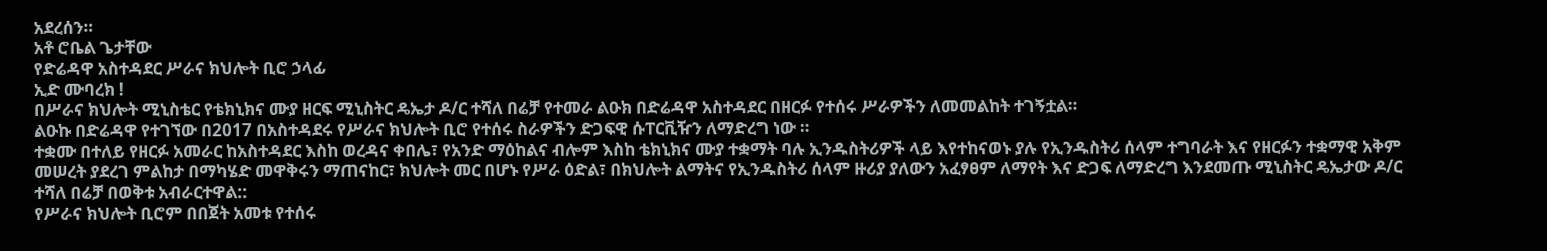አደረሰን።
አቶ ሮቤል ጌታቸው
የድሬዳዋ አስተዳደር ሥራና ክህሎት ቢሮ ኃላፊ
ኢድ ሙባረክ !
በሥራና ክህሎት ሚኒስቴር የቴክኒክና ሙያ ዘርፍ ሚኒስትር ዴኤታ ዶ/ር ተሻለ በሬቻ የተመራ ልዑክ በድሬዳዋ አስተዳደር በዘርፉ የተሰሩ ሥራዎችን ለመመልከት ተገኝቷል።
ልዑኩ በድሬዳዋ የተገኘው በ2017 በአስተዳደሩ የሥራና ክህሎት ቢሮ የተሰሩ ስራዎችን ድጋፍዊ ሱፐርቪዥን ለማድረግ ነው ።
ተቋሙ በተለይ የዘርፉ አመራር ከአስተዳደር እስከ ወረዳና ቀበሌ፣ የአንድ ማዕከልና ብሎም እስከ ቴክኒክና ሙያ ተቋማት ባሉ ኢንዱስትሪዎች ላይ እየተከናወኑ ያሉ የኢንዱስትሪ ሰላም ተግባራት እና የዘርፉን ተቋማዊ አቅም መሠረት ያደረገ ምልከታ በማካሄድ መዋቅሩን ማጠናከር፣ ክህሎት መር በሆኑ የሥራ ዕድል፣ በክህሎት ልማትና የኢንዱስትሪ ሰላም ዙሪያ ያለውን አፈፃፀም ለማየት እና ድጋፍ ለማድረግ እንደመጡ ሚኒስትር ዴኤታው ዶ/ር ተሻለ በሬቻ በወቅቱ አብራርተዋል::
የሥራና ክህሎት ቢሮም በበጀት አመቱ የተሰሩ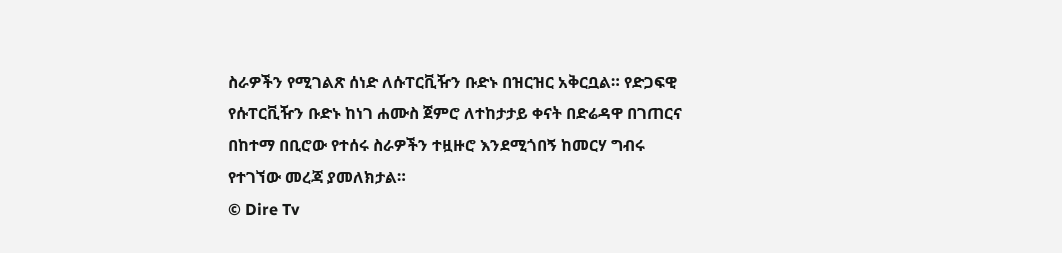ስራዎችን የሚገልጽ ሰነድ ለሱፐርቪዥን ቡድኑ በዝርዝር አቅርቧል። የድጋፍዊ የሱፐርቪዥን ቡድኑ ከነገ ሐሙስ ጀምሮ ለተከታታይ ቀናት በድሬዳዋ በገጠርና በከተማ በቢሮው የተሰሩ ስራዎችን ተዟዙሮ እንደሚጎበኝ ከመርሃ ግብሩ የተገኘው መረጃ ያመለክታል።
© Dire Tv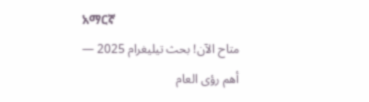አማርኛ
متاح الآن! بحث تيليغرام 2025 — أهم رؤى العام